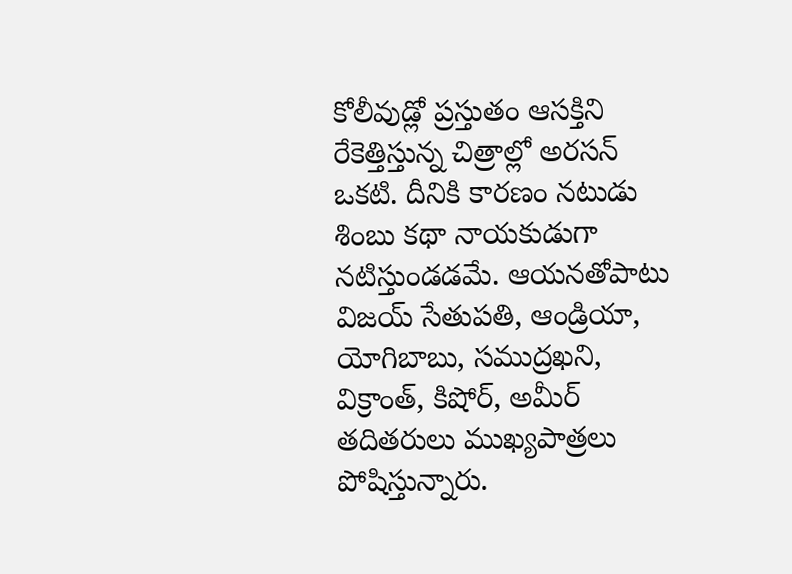కోలీవుడ్లో ప్రస్తుతం ఆసక్తిని రేకెత్తిస్తున్న చిత్రాల్లో అరసన్ ఒకటి. దీనికి కారణం నటుడు శింబు కథా నాయకుడుగా నటిస్తుండడమే. ఆయనతోపాటు విజయ్ సేతుపతి, ఆండ్రియా, యోగిబాబు, సముద్రఖని, విక్రాంత్, కిషోర్, అమీర్ తదితరులు ముఖ్యపాత్రలు పోషిస్తున్నారు.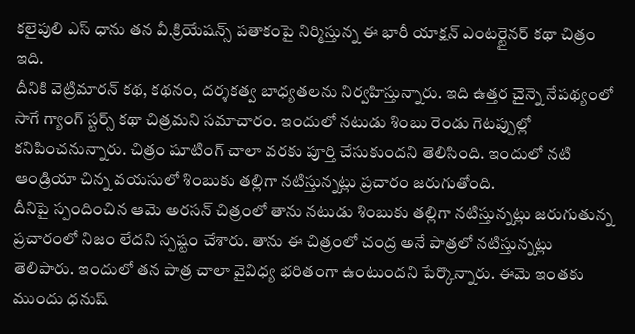కలైపులి ఎస్ ధాను తన వీ.క్రియేషన్స్ పతాకంపై నిర్మిస్తున్న ఈ భారీ యాక్షన్ ఎంటర్టైనర్ కథా చిత్రం ఇది.
దీనికి వెట్రిమారన్ కథ, కథనం, దర్శకత్వ బాధ్యతలను నిర్వహిస్తున్నారు. ఇది ఉత్తర చైన్నె నేపథ్యంలో సాగే గ్యాంగ్ స్టర్స్ కథా చిత్రమని సమాచారం. ఇందులో నటుడు శింబు రెండు గెటప్పుల్లో కనిపించనున్నారు. చిత్రం షూటింగ్ చాలా వరకు పూర్తి చేసుకుందని తెలిసింది. ఇందులో నటి ఆండ్రియా చిన్న వయసులో శింబుకు తల్లిగా నటిస్తున్నట్లు ప్రచారం జరుగుతోంది.
దీనిపై స్పందించిన ఆమె అరసన్ చిత్రంలో తాను నటుడు శింబుకు తల్లిగా నటిస్తున్నట్లు జరుగుతున్న ప్రచారంలో నిజం లేదని స్పష్టం చేశారు. తాను ఈ చిత్రంలో చంద్ర అనే పాత్రలో నటిస్తున్నట్లు తెలిపారు. ఇందులో తన పాత్ర చాలా వైవిధ్య భరితంగా ఉంటుందని పేర్కొన్నారు. ఈమె ఇంతకు ముందు ధనుష్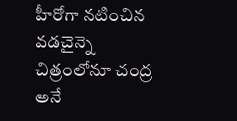హీరోగా నటించిన వడచైన్నె చిత్రంలోనూ చంద్ర అనే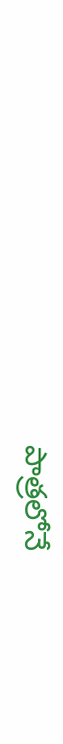పాత్రలోనే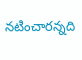నటించారన్నది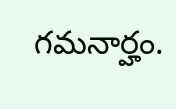గమనార్హం.